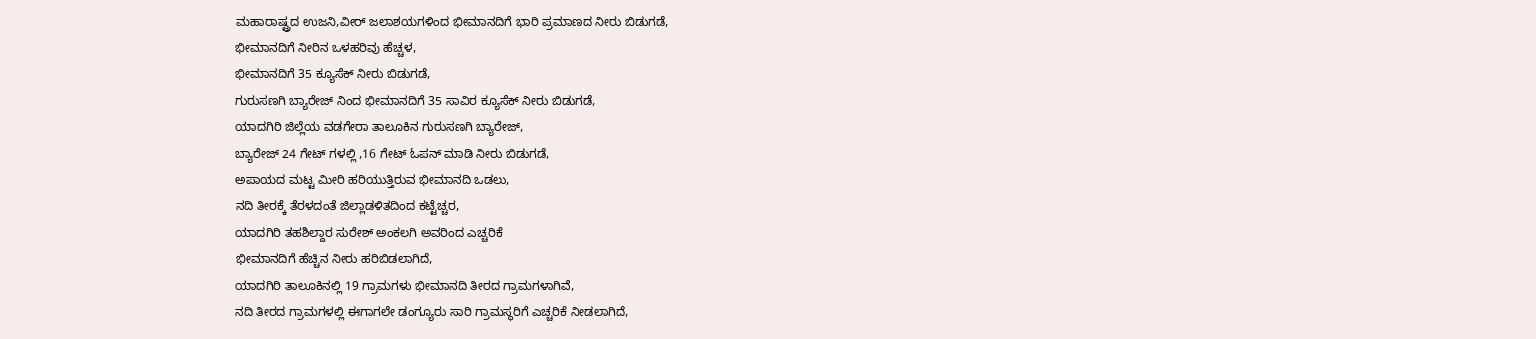ಮಹಾರಾಷ್ಟ್ರದ ಉಜನಿ,ವೀರ್ ಜಲಾಶಯಗಳಿಂದ ಭೀಮಾನದಿಗೆ ಭಾರಿ ಪ್ರಮಾಣದ ನೀರು ಬಿಡುಗಡೆ,
ಭೀಮಾನದಿಗೆ ನೀರಿನ ಒಳಹರಿವು ಹೆಚ್ಚಳ,
ಭೀಮಾನದಿಗೆ 35 ಕ್ಯೂಸೆಕ್ ನೀರು ಬಿಡುಗಡೆ,
ಗುರುಸಣಗಿ ಬ್ಯಾರೇಜ್ ನಿಂದ ಭೀಮಾನದಿಗೆ 35 ಸಾವಿರ ಕ್ಯೂಸೆಕ್ ನೀರು ಬಿಡುಗಡೆ,
ಯಾದಗಿರಿ ಜಿಲ್ಲೆಯ ವಡಗೇರಾ ತಾಲೂಕಿನ ಗುರುಸಣಗಿ ಬ್ಯಾರೇಜ್,
ಬ್ಯಾರೇಜ್ 24 ಗೇಟ್ ಗಳಲ್ಲಿ ,16 ಗೇಟ್ ಓಪನ್ ಮಾಡಿ ನೀರು ಬಿಡುಗಡೆ,
ಅಪಾಯದ ಮಟ್ಟ ಮೀರಿ ಹರಿಯುತ್ತಿರುವ ಭೀಮಾನದಿ ಒಡಲು,
ನದಿ ತೀರಕ್ಕೆ ತೆರಳದಂತೆ ಜಿಲ್ಲಾಡಳಿತದಿಂದ ಕಟ್ಟೆಚ್ಚರ,
ಯಾದಗಿರಿ ತಹಶಿಲ್ದಾರ ಸುರೇಶ್ ಅಂಕಲಗಿ ಅವರಿಂದ ಎಚ್ಚರಿಕೆ
ಭೀಮಾನದಿಗೆ ಹೆಚ್ಚಿನ ನೀರು ಹರಿಬಿಡಲಾಗಿದೆ,
ಯಾದಗಿರಿ ತಾಲೂಕಿನಲ್ಲಿ 19 ಗ್ರಾಮಗಳು ಭೀಮಾನದಿ ತೀರದ ಗ್ರಾಮಗಳಾಗಿವೆ,
ನದಿ ತೀರದ ಗ್ರಾಮಗಳಲ್ಲಿ ಈಗಾಗಲೇ ಡಂಗ್ಯೂರು ಸಾರಿ ಗ್ರಾಮಸ್ಥರಿಗೆ ಎಚ್ಚರಿಕೆ ನೀಡಲಾಗಿದೆ,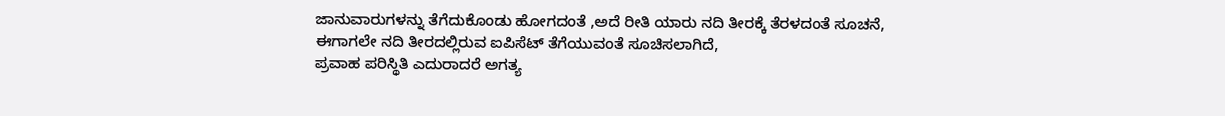ಜಾನುವಾರುಗಳನ್ನು ತೆಗೆದುಕೊಂಡು ಹೋಗದಂತೆ ,ಅದೆ ರೀತಿ ಯಾರು ನದಿ ತೀರಕ್ಕೆ ತೆರಳದಂತೆ ಸೂಚನೆ,
ಈಗಾಗಲೇ ನದಿ ತೀರದಲ್ಲಿರುವ ಐಪಿಸೆಟ್ ತೆಗೆಯುವಂತೆ ಸೂಚಿಸಲಾಗಿದೆ,
ಪ್ರವಾಹ ಪರಿಸ್ಥಿತಿ ಎದುರಾದರೆ ಅಗತ್ಯ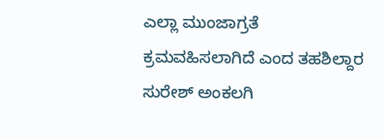ಎಲ್ಲಾ ಮುಂಜಾಗ್ರತೆ ಕ್ರಮವಹಿಸಲಾಗಿದೆ ಎಂದ ತಹಶಿಲ್ದಾರ ಸುರೇಶ್ ಅಂಕಲಗಿ